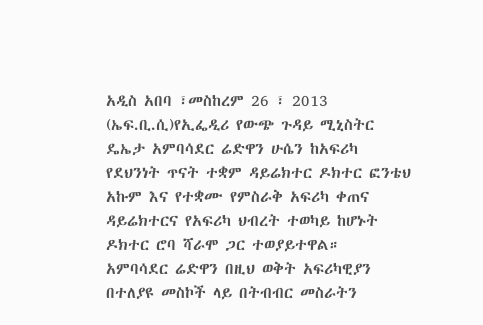አዲስ አበባ ፣መስከረም 26 ፣ 2013 (ኤፍ.ቢ.ሲ)የኢፌዲሪ የውጭ ጉዳይ ሚኒስትር ዴኤታ አምባሳደር ሬድዋን ሁሴን ከአፍሪካ የደህንነት ጥናት ተቋም ዳይሬክተር ዶክተር ፎንቴህ አኩም እና የተቋሙ የምስራቅ አፍሪካ ቀጠና ዳይሬክተርና የአፍሪካ ህብረት ተወካይ ከሆኑት ዶክተር ሮባ ሻራሞ ጋር ተወያይተዋል።
አምባሳደር ሬድዋን በዚህ ወቅት አፍሪካዊያን በተለያዩ መስኮች ላይ በትብብር መስራትን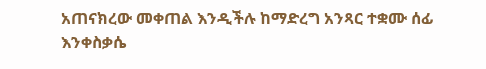አጠናክረው መቀጠል እንዲችሉ ከማድረግ አንጻር ተቋሙ ሰፊ እንቀስቃሴ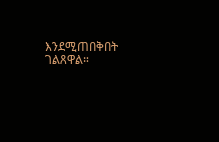እንደሚጠበቅበት ገልጸዋል።